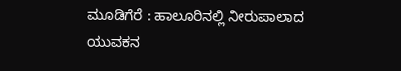ಮೂಡಿಗೆರೆ : ಹಾಲೂರಿನಲ್ಲಿ ನೀರುಪಾಲಾದ ಯುವಕನ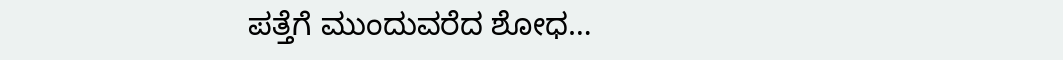ಪತ್ತೆಗೆ ಮುಂದುವರೆದ ಶೋಧ…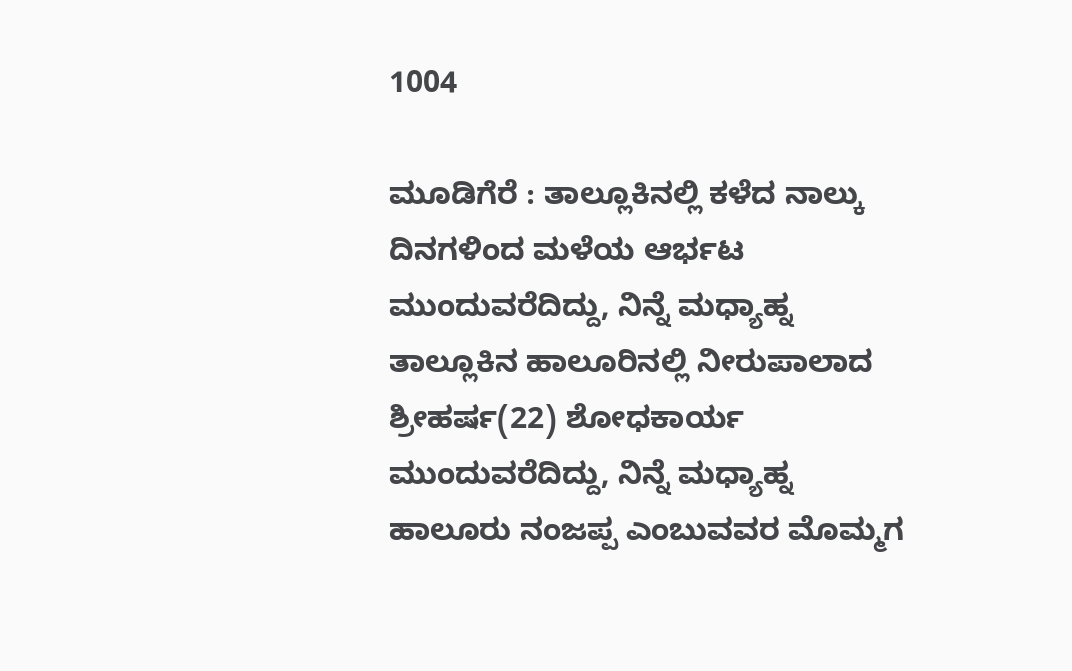1004

ಮೂಡಿಗೆರೆ : ತಾಲ್ಲೂಕಿನಲ್ಲಿ ಕಳೆದ ನಾಲ್ಕು ದಿನಗಳಿಂದ ಮಳೆಯ ಆರ್ಭಟ ಮುಂದುವರೆದಿದ್ದು, ನಿನ್ನೆ ಮಧ್ಯಾಹ್ನ ತಾಲ್ಲೂಕಿನ ಹಾಲೂರಿನಲ್ಲಿ ನೀರುಪಾಲಾದ ಶ್ರೀಹರ್ಷ(22) ಶೋಧಕಾರ್ಯ ಮುಂದುವರೆದಿದ್ದು, ನಿನ್ನೆ ಮಧ್ಯಾಹ್ನ ಹಾಲೂರು ನಂಜಪ್ಪ ಎಂಬುವವರ ಮೊಮ್ಮಗ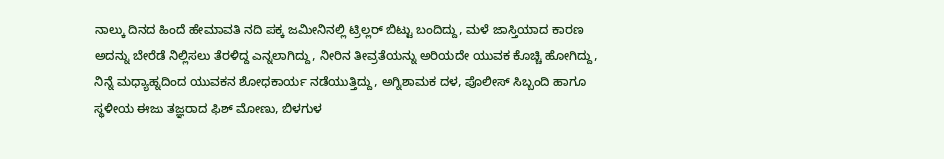ನಾಲ್ಕು ದಿನದ ಹಿಂದೆ ಹೇಮಾವತಿ ನದಿ ಪಕ್ಕ ಜಮೀನಿನಲ್ಲಿ ಟ್ರಿಲ್ಲರ್ ಬಿಟ್ಟು ಬಂದಿದ್ದು, ಮಳೆ ಜಾಸ್ತಿಯಾದ ಕಾರಣ ಅದನ್ನು ಬೇರೆಡೆ ನಿಲ್ಲಿಸಲು ತೆರಳಿದ್ದ ಎನ್ನಲಾಗಿದ್ದು, ನೀರಿನ ತೀವ್ರತೆಯನ್ನು ಅರಿಯದೇ ಯುವಕ ಕೊಚ್ಚಿ ಹೋಗಿದ್ದು, ನಿನ್ನೆ ಮಧ್ಯಾಹ್ನದಿಂದ ಯುವಕನ ಶೋಧಕಾರ್ಯ ನಡೆಯುತ್ತಿದ್ದು, ಅಗ್ನಿಶಾಮಕ ದಳ, ಪೊಲೀಸ್ ಸಿಬ್ಬಂದಿ ಹಾಗೂ ಸ್ಥಳೀಯ ಈಜು ತಜ್ಞರಾದ ಫಿಶ್ ಮೋಣು, ಬಿಳಗುಳ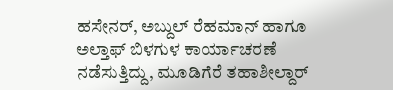ಹಸೇನರ್, ಅಬ್ದುಲ್ ರೆಹಮಾನ್ ಹಾಗೂ ಅಲ್ತಾಫ್ ಬಿಳಗುಳ ಕಾರ್ಯಾಚರಣೆ ನಡೆಸುತ್ತಿದ್ದು, ಮೂಡಿಗೆರೆ ತಹಾಶೀಲ್ದಾರ್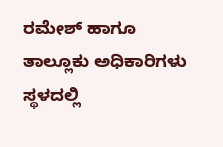ರಮೇಶ್ ಹಾಗೂ ತಾಲ್ಲೂಕು ಅಧಿಕಾರಿಗಳು ಸ್ಥಳದಲ್ಲಿ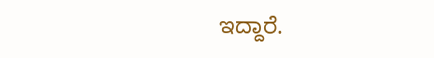ಇದ್ದಾರೆ.